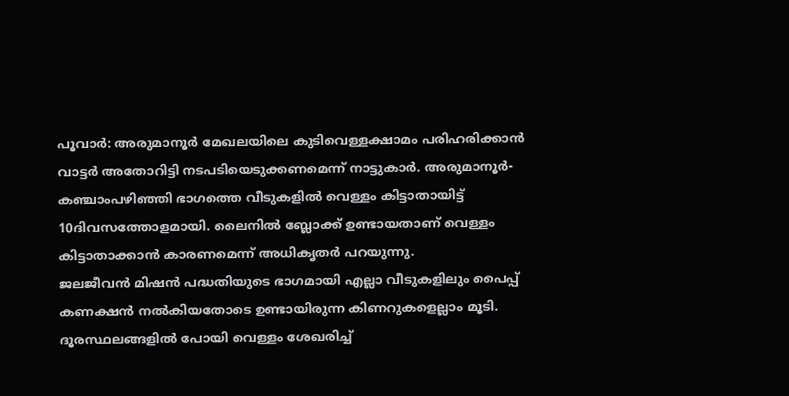പൂവാർ: അരുമാനൂർ മേഖലയിലെ കുടിവെള്ളക്ഷാമം പരിഹരിക്കാൻ വാട്ടർ അതോറിട്ടി നടപടിയെടുക്കണമെന്ന് നാട്ടുകാർ. അരുമാനൂർ-കഞ്ചാംപഴിഞ്ഞി ഭാഗത്തെ വീടുകളിൽ വെള്ളം കിട്ടാതായിട്ട് 10ദിവസത്തോളമായി. ലൈനിൽ ബ്ലോക്ക് ഉണ്ടായതാണ് വെള്ളം കിട്ടാതാക്കാൻ കാരണമെന്ന് അധികൃതർ പറയുന്നു.
ജലജീവൻ മിഷൻ പദ്ധതിയുടെ ഭാഗമായി എല്ലാ വീടുകളിലും പൈപ്പ് കണക്ഷൻ നൽകിയതോടെ ഉണ്ടായിരുന്ന കിണറുകളെല്ലാം മൂടി. ദൂരസ്ഥലങ്ങളിൽ പോയി വെള്ളം ശേഖരിച്ച്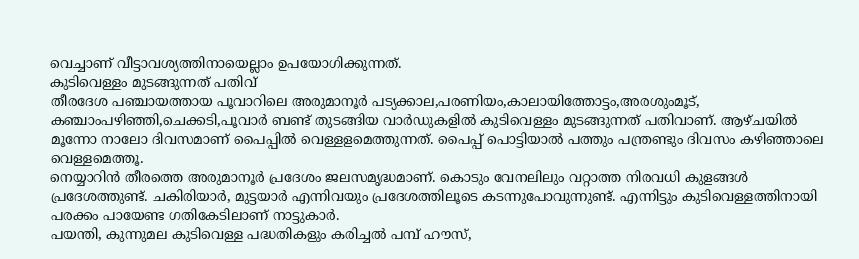വെച്ചാണ് വീട്ടാവശ്യത്തിനായെല്ലാം ഉപയോഗിക്കുന്നത്.
കുടിവെള്ളം മുടങ്ങുന്നത് പതിവ്
തീരദേശ പഞ്ചായത്തായ പൂവാറിലെ അരുമാനൂർ പട്യക്കാല,പരണിയം,കാലായിത്തോട്ടം,അരശുംമൂട്, കഞ്ചാംപഴിഞ്ഞി,ചെക്കടി,പൂവാർ ബണ്ട് തുടങ്ങിയ വാർഡുകളിൽ കുടിവെള്ളം മുടങ്ങുന്നത് പതിവാണ്. ആഴ്ചയിൽ മൂന്നോ നാലോ ദിവസമാണ് പൈപ്പിൽ വെള്ളളമെത്തുന്നത്. പൈപ്പ് പൊട്ടിയാൽ പത്തും പന്ത്രണ്ടും ദിവസം കഴിഞ്ഞാലെ വെള്ളമെത്തൂ.
നെയ്യാറിൻ തീരത്തെ അരുമാനൂർ പ്രദേശം ജലസമൃദ്ധമാണ്. കൊടും വേനലിലും വറ്റാത്ത നിരവധി കുളങ്ങൾ പ്രദേശത്തുണ്ട്. ചകിരിയാർ, മുട്ടയാർ എന്നിവയും പ്രദേശത്തിലൂടെ കടന്നുപോവുന്നുണ്ട്. എന്നിട്ടും കുടിവെള്ളത്തിനായി പരക്കം പായേണ്ട ഗതികേടിലാണ് നാട്ടുകാർ.
പയന്തി, കുന്നുമല കുടിവെള്ള പദ്ധതികളും കരിച്ചൽ പമ്പ് ഹൗസ്,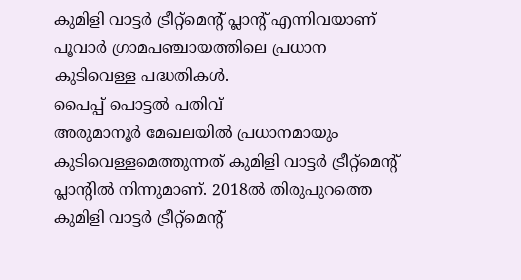കുമിളി വാട്ടർ ട്രീറ്റ്മെന്റ് പ്ലാന്റ് എന്നിവയാണ് പൂവാർ ഗ്രാമപഞ്ചായത്തിലെ പ്രധാന കുടിവെള്ള പദ്ധതികൾ.
പൈപ്പ് പൊട്ടൽ പതിവ്
അരുമാനൂർ മേഖലയിൽ പ്രധാനമായും കുടിവെള്ളമെത്തുന്നത് കുമിളി വാട്ടർ ട്രീറ്റ്മെന്റ് പ്ലാന്റിൽ നിന്നുമാണ്. 2018ൽ തിരുപുറത്തെ കുമിളി വാട്ടർ ട്രീറ്റ്മെന്റ്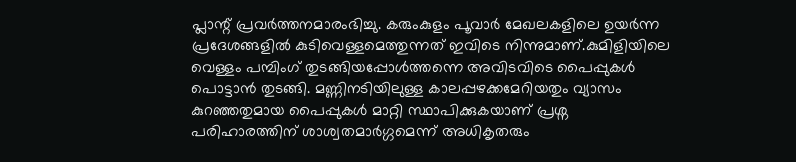പ്ലാന്റ് പ്രവർത്തനമാരംഭിച്ചു. കരുംകുളം പൂവാർ മേഖലകളിലെ ഉയർന്ന പ്രദേശങ്ങളിൽ കുടിവെള്ളമെത്തുന്നത് ഇവിടെ നിന്നുമാണ്.കുമിളിയിലെ വെള്ളം പമ്പിംഗ് തുടങ്ങിയപ്പോൾത്തന്നെ അവിടവിടെ പൈപ്പുകൾ പൊട്ടാൻ തുടങ്ങി. മണ്ണിനടിയിലുള്ള കാലപ്പഴക്കമേറിയതും വ്യാസം കുറഞ്ഞതുമായ പൈപ്പുകൾ മാറ്റി സ്ഥാപിക്കുകയാണ് പ്രശ്ന പരിഹാരത്തിന് ശാശ്വതമാർഗ്ഗമെന്ന് അധികൃതരും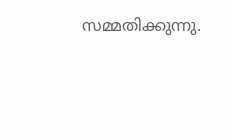സമ്മതിക്കുന്നു.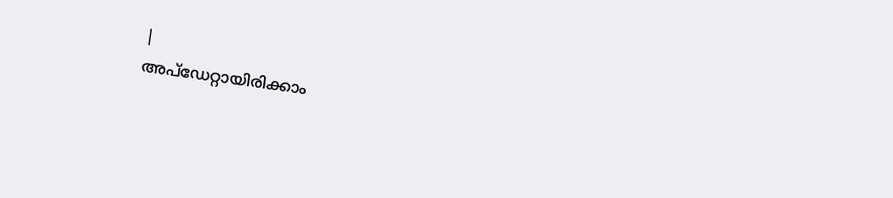|
അപ്ഡേറ്റായിരിക്കാം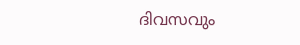ദിവസവും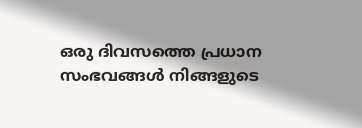ഒരു ദിവസത്തെ പ്രധാന സംഭവങ്ങൾ നിങ്ങളുടെ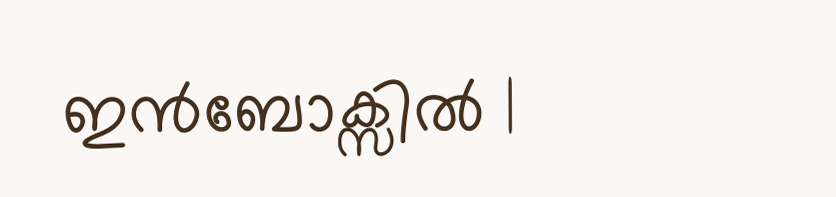ഇൻബോക്സിൽ |